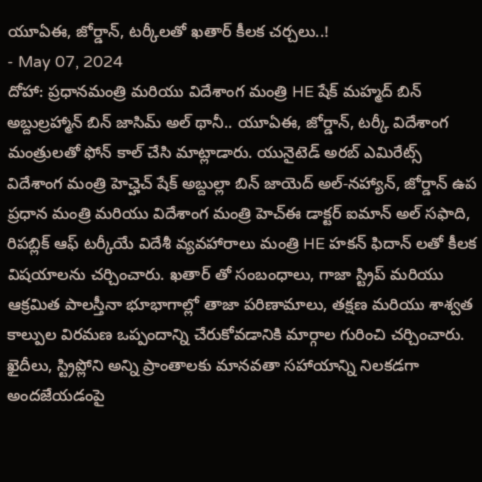యూఏఈ, జోర్డాన్, టర్కీలతో ఖతార్ కీలక చర్చలు..!
- May 07, 2024
దోహా: ప్రధానమంత్రి మరియు విదేశాంగ మంత్రి HE షేక్ మహ్మద్ బిన్ అబ్దుల్రహ్మాన్ బిన్ జాసిమ్ అల్ థానీ.. యూఏఈ, జోర్డాన్, టర్కీ విదేశాంగ మంత్రులతో ఫోన్ కాల్ చేసి మాట్లాడారు. యునైటెడ్ అరబ్ ఎమిరేట్స్ విదేశాంగ మంత్రి హెచ్హెచ్ షేక్ అబ్దుల్లా బిన్ జాయెద్ అల్-నహ్యాన్, జోర్డాన్ ఉప ప్రధాన మంత్రి మరియు విదేశాంగ మంత్రి హెచ్ఈ డాక్టర్ ఐమాన్ అల్ సఫాది, రిపబ్లిక్ ఆఫ్ టర్కీయే విదేశీ వ్యవహారాలు మంత్రి HE హకన్ ఫిదాన్ లతో కీలక విషయాలను చర్చించారు. ఖతార్ తో సంబంధాలు, గాజా స్ట్రిప్ మరియు ఆక్రమిత పాలస్తీనా భూభాగాల్లో తాజా పరిణామాలు, తక్షణ మరియు శాశ్వత కాల్పుల విరమణ ఒప్పందాన్ని చేరుకోవడానికి మార్గాల గురించి చర్చించారు. ఖైదీలు, స్ట్రిప్లోని అన్ని ప్రాంతాలకు మానవతా సహాయాన్ని నిలకడగా అందజేయడంపై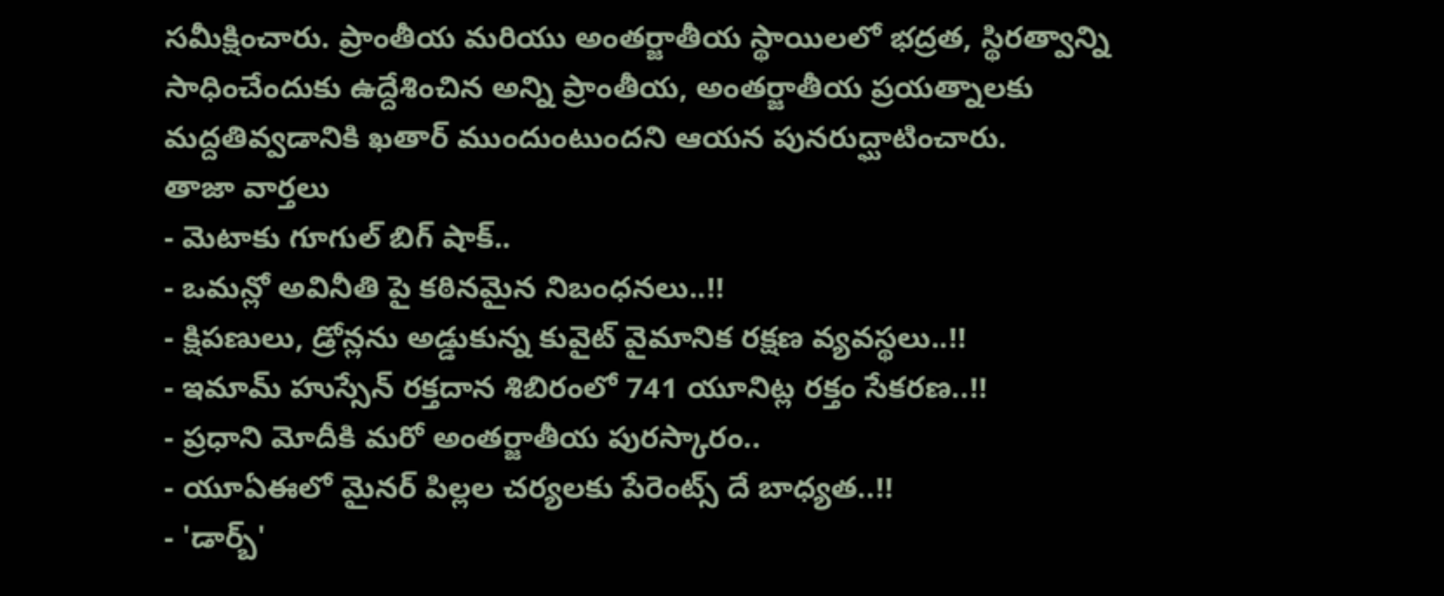సమీక్షించారు. ప్రాంతీయ మరియు అంతర్జాతీయ స్థాయిలలో భద్రత, స్థిరత్వాన్ని సాధించేందుకు ఉద్దేశించిన అన్ని ప్రాంతీయ, అంతర్జాతీయ ప్రయత్నాలకు మద్దతివ్వడానికి ఖతార్ ముందుంటుందని ఆయన పునరుద్ఘాటించారు.
తాజా వార్తలు
- మెటాకు గూగుల్ బిగ్ షాక్..
- ఒమన్లో అవినీతి పై కఠినమైన నిబంధనలు..!!
- క్షిపణులు, డ్రోన్లను అడ్డుకున్న కువైట్ వైమానిక రక్షణ వ్యవస్థలు..!!
- ఇమామ్ హుస్సేన్ రక్తదాన శిబిరంలో 741 యూనిట్ల రక్తం సేకరణ..!!
- ప్రధాని మోదీకి మరో అంతర్జాతీయ పురస్కారం..
- యూఏఈలో మైనర్ పిల్లల చర్యలకు పేరెంట్స్ దే బాధ్యత..!!
- 'డార్బ్'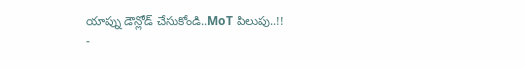యాప్ను డౌన్లోడ్ చేసుకోండి..MoT పిలుపు..!!
-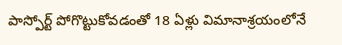పాస్పోర్ట్ పోగొట్టుకోవడంతో 18 ఏళ్లు విమానాశ్రయంలోనే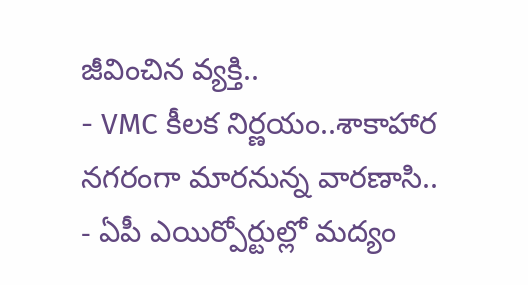జీవించిన వ్యక్తి..
- VMC కీలక నిర్ణయం..శాకాహార నగరంగా మారనున్న వారణాసి..
- ఏపీ ఎయిర్పోర్టుల్లో మద్యం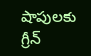షాపులకు గ్రీన్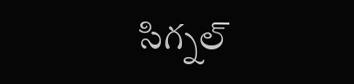సిగ్నల్